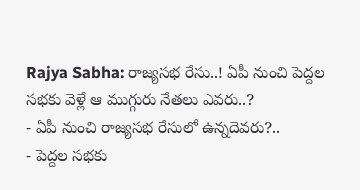Rajya Sabha: రాజ్యసభ రేసు..! ఏపీ నుంచి పెద్దల సభకు వెళ్లే ఆ ముగ్గురు నేతలు ఎవరు..?
- ఏపీ నుంచి రాజ్యసభ రేసులో ఉన్నదెవరు?..
- పెద్దల సభకు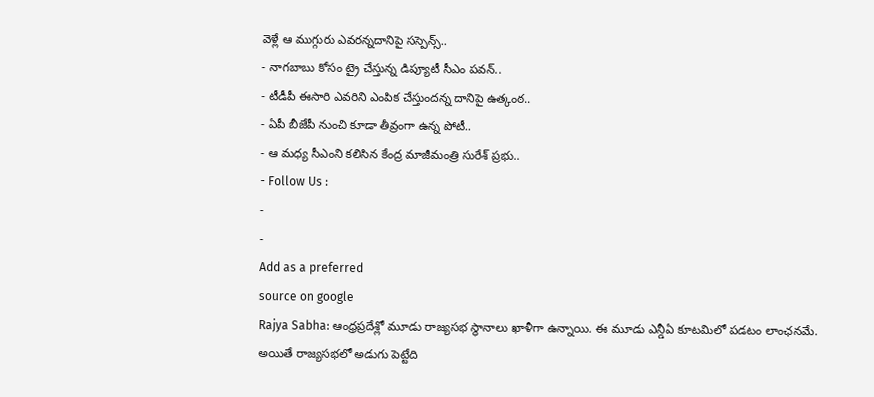వెళ్లే ఆ ముగ్గురు ఎవరన్నదానిపై సస్పెన్స్..
- నాగబాబు కోసం ట్రై చేస్తున్న డిప్యూటీ సీఎం పవన్..
- టీడీపీ ఈసారి ఎవరిని ఎంపిక చేస్తుందన్న దానిపై ఉత్కంఠ..
- ఏపీ బీజేపీ నుంచి కూడా తీవ్రంగా ఉన్న పోటీ..
- ఆ మధ్య సీఎంని కలిసిన కేంద్ర మాజీమంత్రి సురేశ్ ప్రభు..
- Follow Us :
-
-
Add as a preferred
source on google
Rajya Sabha: ఆంధ్రప్రదేశ్లో మూడు రాజ్యసభ స్థానాలు ఖాళీగా ఉన్నాయి. ఈ మూడు ఎన్డీఏ కూటమిలో పడటం లాంఛనమే. అయితే రాజ్యసభలో అడుగు పెట్టేది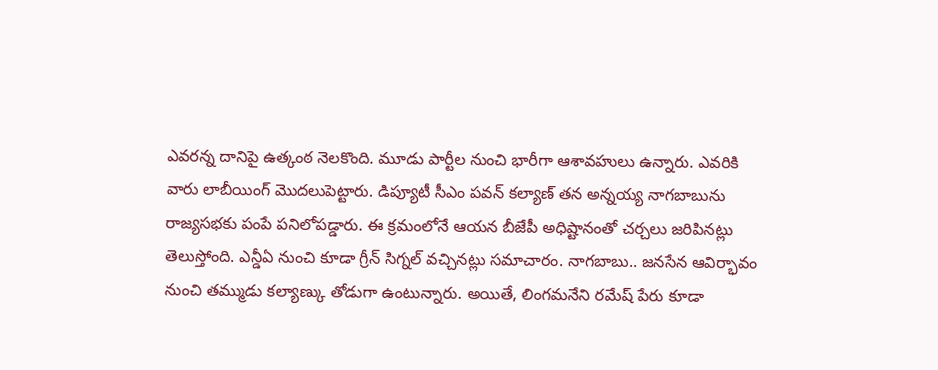ఎవరన్న దానిపై ఉత్కంఠ నెలకొంది. మూడు పార్టీల నుంచి భారీగా ఆశావహులు ఉన్నారు. ఎవరికి వారు లాబీయింగ్ మొదలుపెట్టారు. డిప్యూటీ సీఎం పవన్ కల్యాణ్ తన అన్నయ్య నాగబాబును రాజ్యసభకు పంపే పనిలోపడ్డారు. ఈ క్రమంలోనే ఆయన బీజేపీ అధిష్టానంతో చర్చలు జరిపినట్లు తెలుస్తోంది. ఎన్డీఏ నుంచి కూడా గ్రీన్ సిగ్నల్ వచ్చినట్లు సమాచారం. నాగబాబు.. జనసేన ఆవిర్భావం నుంచి తమ్ముడు కల్యాణ్కు తోడుగా ఉంటున్నారు. అయితే, లింగమనేని రమేష్ పేరు కూడా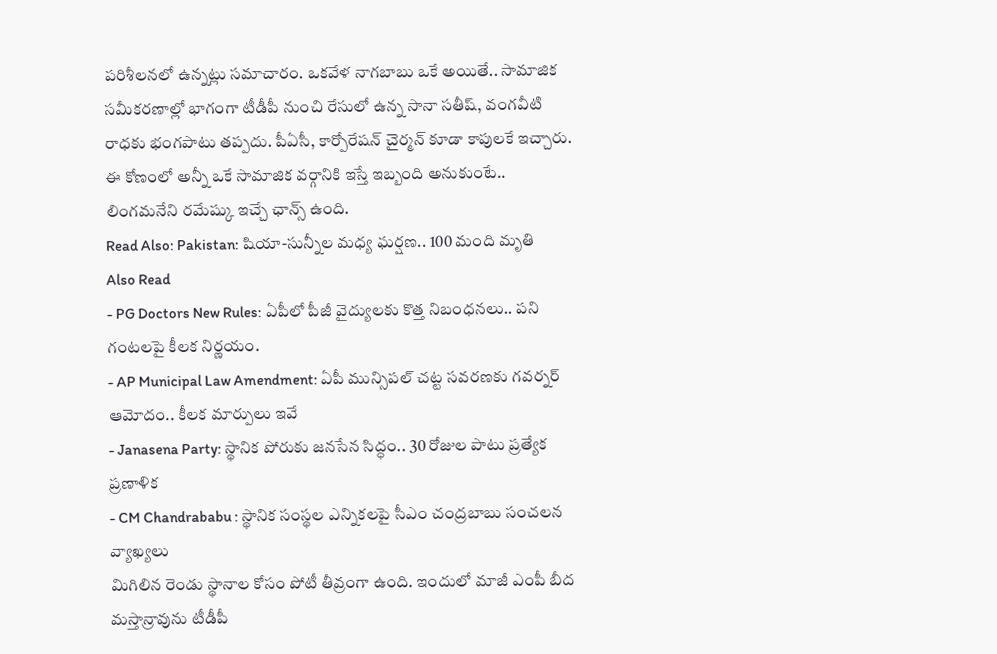పరిశీలనలో ఉన్నట్లు సమాచారం. ఒకవేళ నాగబాబు ఒకే అయితే.. సామాజిక సమీకరణాల్లో భాగంగా టీడీపీ నుంచి రేసులో ఉన్న సానా సతీష్, వంగవీటి రాధకు భంగపాటు తప్పదు. పీఏసీ, కార్పోరేషన్ చైర్మన్ కూడా కాపులకే ఇచ్చారు. ఈ కోణంలో అన్నీ ఒకే సామాజిక వర్గానికి ఇస్తే ఇబ్బంది అనుకుంటే.. లింగమనేని రమేష్కు ఇచ్చే ఛాన్స్ ఉంది.
Read Also: Pakistan: షియా-సున్నీల మధ్య ఘర్షణ.. 100 మంది మృతి
Also Read
- PG Doctors New Rules: ఏపీలో పీజీ వైద్యులకు కొత్త నిబంధనలు.. పని గంటలపై కీలక నిర్ణయం.
- AP Municipal Law Amendment: ఏపీ మున్సిపల్ చట్ట సవరణకు గవర్నర్ ఆమోదం.. కీలక మార్పులు ఇవే
- Janasena Party: స్థానిక పోరుకు జనసేన సిద్ధం.. 30 రోజుల పాటు ప్రత్యేక ప్రణాళిక
- CM Chandrababu : స్థానిక సంస్థల ఎన్నికలపై సీఎం చంద్రబాబు సంచలన వ్యాఖ్యలు
మిగిలిన రెండు స్థానాల కోసం పోటీ తీవ్రంగా ఉంది. ఇందులో మాజీ ఎంపీ బీద మస్తాన్రావును టీడీపీ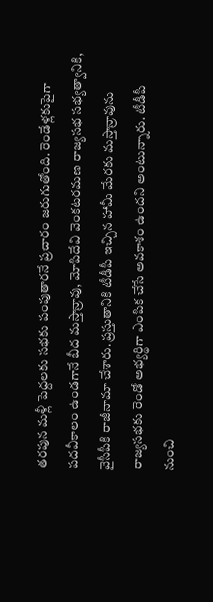తరపున మళ్లీ పెద్దలకు సభకు పంపుతారనే ప్రచారం జరుగుతోంది. రెండేళ్లకుపైగా పదవీకాలం ఉండగానే బీద మస్తాన్రావు, మోపిదేవి వెంకటరమణ రాజ్యసభ సభ్యత్వానికి, వైసీపీకి రాజీనామా చేశారు. ప్రస్తుతానికి టీడీపీ ఇచ్చిన హామీ మేరకు మస్తాన్రావును రాజ్యసభకు రెండో అభ్యర్థిగా ఎంపిక చేసే అవకాశం ఉందని అంటున్నారు. టీడీపీ నుంచి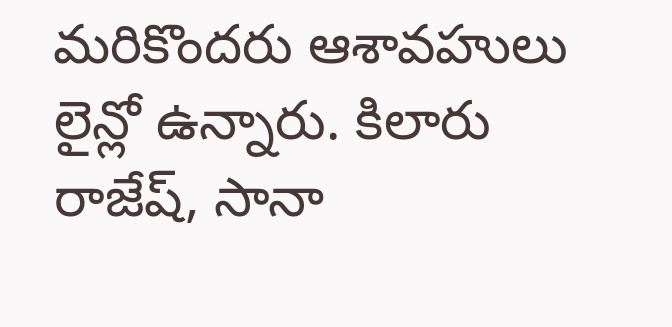మరికొందరు ఆశావహులు లైన్లో ఉన్నారు. కిలారు రాజేష్, సానా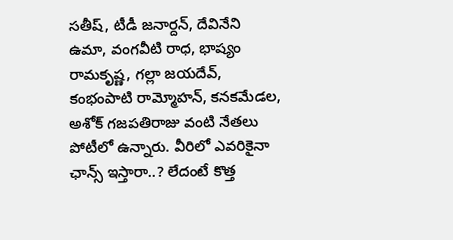సతీష్, టీడీ జనార్దన్, దేవినేని ఉమా, వంగవీటి రాధ, భాష్యం రామకృష్ణ, గల్లా జయదేవ్, కంభంపాటి రామ్మోహన్, కనకమేడల, అశోక్ గజపతిరాజు వంటి నేతలు పోటీలో ఉన్నారు. వీరిలో ఎవరికైనా ఛాన్స్ ఇస్తారా..? లేదంటే కొత్త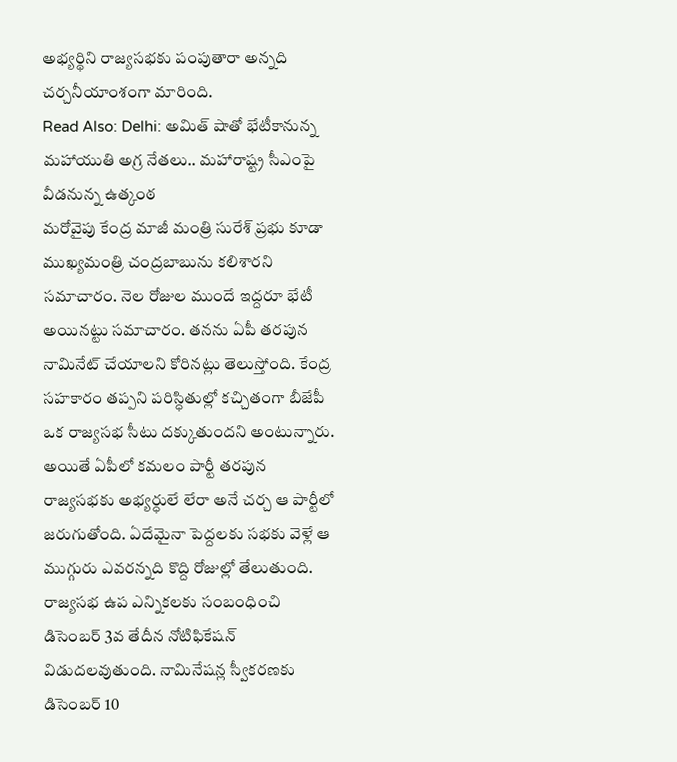అభ్యర్థిని రాజ్యసభకు పంపుతారా అన్నది చర్చనీయాంశంగా మారింది.
Read Also: Delhi: అమిత్ షాతో భేటీకానున్న మహాయుతి అగ్ర నేతలు.. మహారాష్ట్ర సీఎంపై వీడనున్న ఉత్కంఠ
మరోవైపు కేంద్ర మాజీ మంత్రి సురేశ్ ప్రభు కూడా ముఖ్యమంత్రి చంద్రబాబును కలిశారని సమాచారం. నెల రోజుల ముందే ఇద్దరూ భేటీ అయినట్టు సమాచారం. తనను ఏపీ తరపున నామినేట్ చేయాలని కోరినట్లు తెలుస్తోంది. కేంద్ర సహకారం తప్పని పరిస్ధితుల్లో కచ్చితంగా బీజేపీ ఒక రాజ్యసభ సీటు దక్కుతుందని అంటున్నారు. అయితే ఏపీలో కమలం పార్టీ తరపున రాజ్యసభకు అభ్యర్ధులే లేరా అనే చర్చ ఆ పార్టీలో జరుగుతోంది. ఏదేమైనా పెద్దలకు సభకు వెళ్లే ఆ ముగ్గురు ఎవరన్నది కొద్ది రోజుల్లో తేలుతుంది. రాజ్యసభ ఉప ఎన్నికలకు సంబంధించి డిసెంబర్ 3వ తేదీన నోటిఫికేషన్ విడుదలవుతుంది. నామినేషన్ల స్వీకరణకు డిసెంబర్ 10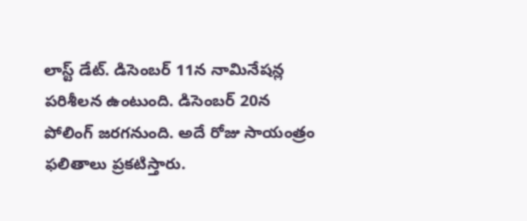లాస్ట్ డేట్. డిసెంబర్ 11న నామినేషన్ల పరిశీలన ఉంటుంది. డిసెంబర్ 20న పోలింగ్ జరగనుంది. అదే రోజు సాయంత్రం ఫలితాలు ప్రకటిస్తారు.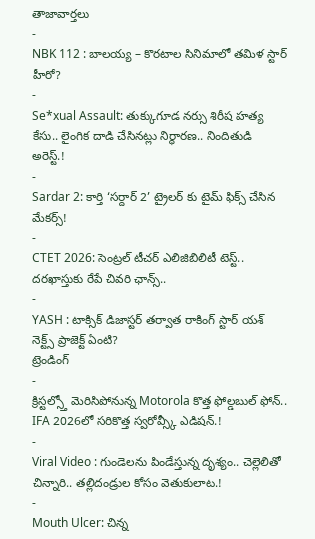తాజావార్తలు
-
NBK 112 : బాలయ్య – కొరటాల సినిమాలో తమిళ స్టార్ హీరో?
-
Se*xual Assault: తుక్కుగూడ నర్సు శిరీష హత్య కేసు.. లైంగిక దాడి చేసినట్లు నిర్ధారణ.. నిందితుడి అరెస్ట్.!
-
Sardar 2: కార్తి ‘సర్దార్ 2’ ట్రైలర్ కు టైమ్ ఫిక్స్ చేసిన మేకర్స్!
-
CTET 2026: సెంట్రల్ టీచర్ ఎలిజిబిలిటీ టెస్ట్.. దరఖాస్తుకు రేపే చివరి ఛాన్స్..
-
YASH : టాక్సిక్ డిజాస్టర్ తర్వాత రాకింగ్ స్టార్ యశ్ నెక్ట్స్ ప్రాజెక్ట్ ఏంటి?
ట్రెండింగ్
-
క్రిస్టల్స్తో మెరిసిపోనున్న Motorola కొత్త ఫోల్డబుల్ ఫోన్.. IFA 2026లో సరికొత్త స్వరోవ్స్కీ ఎడిషన్.!
-
Viral Video : గుండెలను పిండేస్తున్న దృశ్యం.. చెల్లెలితో చిన్నారి.. తల్లిదండ్రుల కోసం వెతుకులాట.!
-
Mouth Ulcer: చిన్న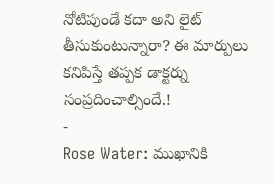నోటిపుండే కదా అని లైట్ తీసుకుంటున్నారా? ఈ మార్పులు కనిపిస్తే తప్పక డాక్టర్ను సంప్రదించాల్సిందే.!
-
Rose Water: ముఖానికి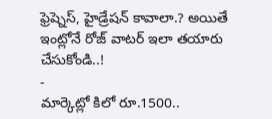ఫ్రెష్నెస్, హైడ్రేషన్ కావాలా.? అయితే ఇంట్లోనే రోజ్ వాటర్ ఇలా తయారు చేసుకోండి..!
-
మార్కెట్లో కిలో రూ.1500..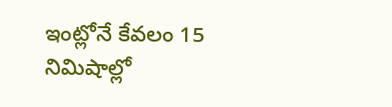ఇంట్లోనే కేవలం 15 నిమిషాల్లో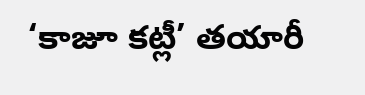‘కాజూ కట్లీ’ తయారీ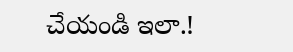చేయండి ఇలా.!